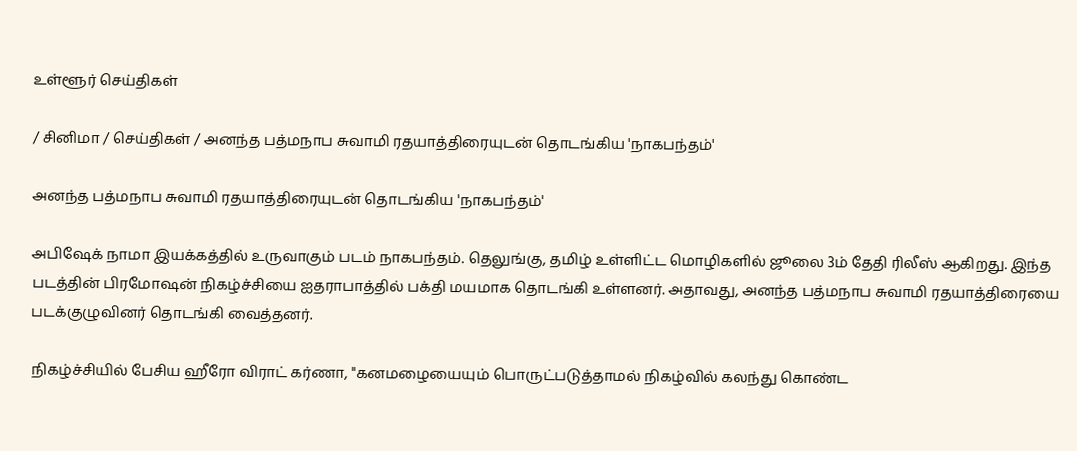உள்ளூர் செய்திகள்

/ சினிமா / செய்திகள் / அனந்த பத்மநாப சுவாமி ரதயாத்திரையுடன் தொடங்கிய 'நாகபந்தம்'

அனந்த பத்மநாப சுவாமி ரதயாத்திரையுடன் தொடங்கிய 'நாகபந்தம்'

அபிஷேக் நாமா இயக்கத்தில் உருவாகும் படம் நாகபந்தம். தெலுங்கு, தமிழ் உள்ளிட்ட மொழிகளில் ஜூலை 3ம் தேதி ரிலீஸ் ஆகிறது. இந்த படத்தின் பிரமோஷன் நிகழ்ச்சியை ஐதராபாத்தில் பக்தி மயமாக தொடங்கி உள்ளனர். அதாவது, அனந்த பத்மநாப சுவாமி ரதயாத்திரையை படக்குழுவினர் தொடங்கி வைத்தனர்.

நிகழ்ச்சியில் பேசிய ஹீரோ விராட் கர்ணா, ''கனமழையையும் பொருட்படுத்தாமல் நிகழ்வில் கலந்து கொண்ட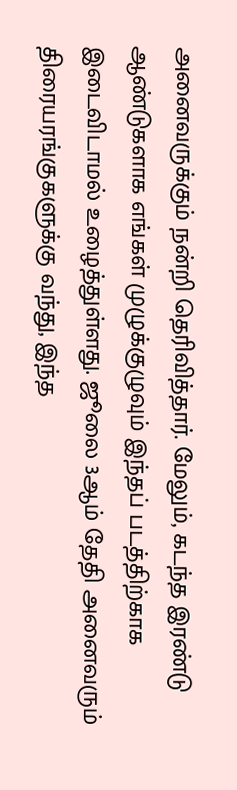அனைவருக்கும் நன்றி தெரிவித்தார். மேலும், கடந்த இரண்டு ஆண்டுகளாக எங்கள் முழுக்குழுவும் இந்தப் படத்திற்காக இடைவிடாமல் உழைத்துள்ளது. ஜூலை 3ஆம் தேதி அனைவரும் திரையரங்குகளுக்கு வந்து, இந்த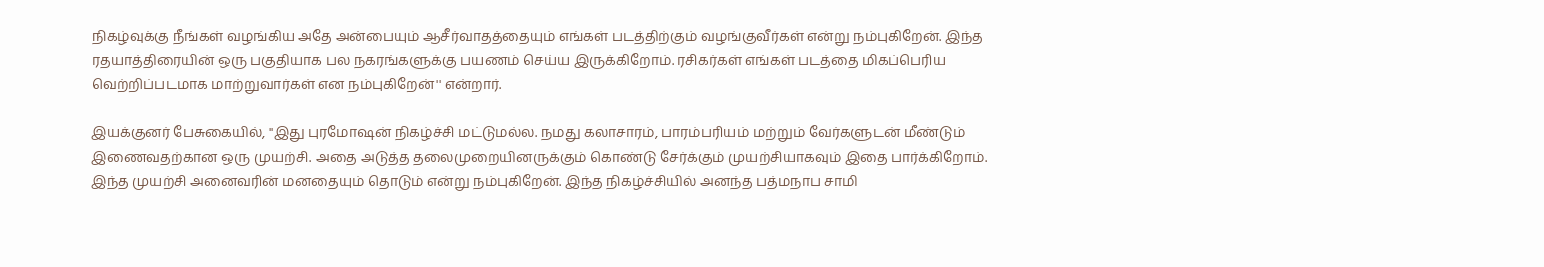நிகழ்வுக்கு நீங்கள் வழங்கிய அதே அன்பையும் ஆசீர்வாதத்தையும் எங்கள் படத்திற்கும் வழங்குவீர்கள் என்று நம்புகிறேன். இந்த ரதயாத்திரையின் ஒரு பகுதியாக பல நகரங்களுக்கு பயணம் செய்ய இருக்கிறோம். ரசிகர்கள் எங்கள் படத்தை மிகப்பெரிய வெற்றிப்படமாக மாற்றுவார்கள் என நம்புகிறேன்'' என்றார்.

இயக்குனர் பேசுகையில், ''இது புரமோஷன் நிகழ்ச்சி மட்டுமல்ல. நமது கலாசாரம், பாரம்பரியம் மற்றும் வேர்களுடன் மீண்டும் இணைவதற்கான ஒரு முயற்சி. அதை அடுத்த தலைமுறையினருக்கும் கொண்டு சேர்க்கும் முயற்சியாகவும் இதை பார்க்கிறோம். இந்த முயற்சி அனைவரின் மனதையும் தொடும் என்று நம்புகிறேன். இந்த நிகழ்ச்சியில் அனந்த பத்மநாப சாமி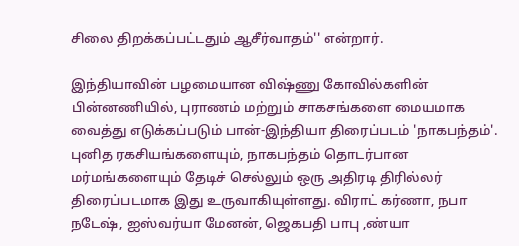சிலை திறக்கப்பட்டதும் ஆசீர்வாதம்'' என்றார்.

இந்தியாவின் பழமையான விஷ்ணு கோவில்களின் பின்னணியில், புராணம் மற்றும் சாகசங்களை மையமாக வைத்து எடுக்கப்படும் பான்-இந்தியா திரைப்படம் 'நாகபந்தம்'. புனித ரகசியங்களையும், நாகபந்தம் தொடர்பான மர்மங்களையும் தேடிச் செல்லும் ஒரு அதிரடி திரில்லர் திரைப்படமாக இது உருவாகியுள்ளது. விராட் கர்ணா, நபா நடேஷ், ஐஸ்வர்யா மேனன், ஜெகபதி பாபு ,ண்யா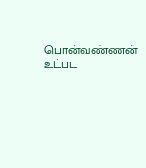பொன்வண்ணன் உட்பட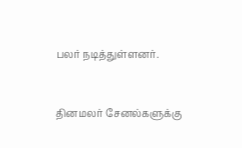பலர் நடித்துள்ளனர்.


தினமலர் சேனல்களுக்கு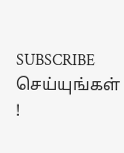SUBSCRIBE செய்யுங்கள் !